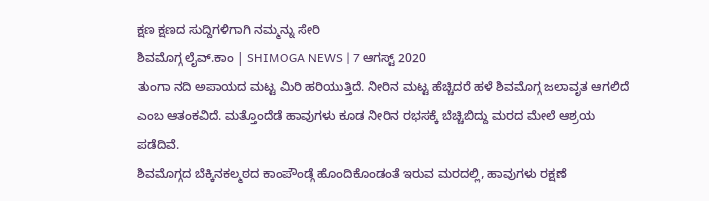ಕ್ಷಣ ಕ್ಷಣದ ಸುದ್ದಿಗಳಿಗಾಗಿ ನಮ್ಮನ್ನು ಸೇರಿ
ಶಿವಮೊಗ್ಗ ಲೈವ್.ಕಾಂ | SHIMOGA NEWS | 7 ಆಗಸ್ಟ್ 2020
ತುಂಗಾ ನದಿ ಅಪಾಯದ ಮಟ್ಟ ಮಿರಿ ಹರಿಯುತ್ತಿದೆ. ನೀರಿನ ಮಟ್ಟ ಹೆಚ್ಚಿದರೆ ಹಳೆ ಶಿವಮೊಗ್ಗ ಜಲಾವೃತ ಆಗಲಿದೆ ಎಂಬ ಆತಂಕವಿದೆ. ಮತ್ತೊಂದೆಡೆ ಹಾವುಗಳು ಕೂಡ ನೀರಿನ ರಭಸಕ್ಕೆ ಬೆಚ್ಚಿಬಿದ್ದು ಮರದ ಮೇಲೆ ಆಶ್ರಯ ಪಡೆದಿವೆ.
ಶಿವಮೊಗ್ಗದ ಬೆಕ್ಕಿನಕಲ್ಮಠದ ಕಾಂಪೌಂಡ್ಗೆ ಹೊಂದಿಕೊಂಡಂತೆ ಇರುವ ಮರದಲ್ಲಿ, ಹಾವುಗಳು ರಕ್ಷಣೆ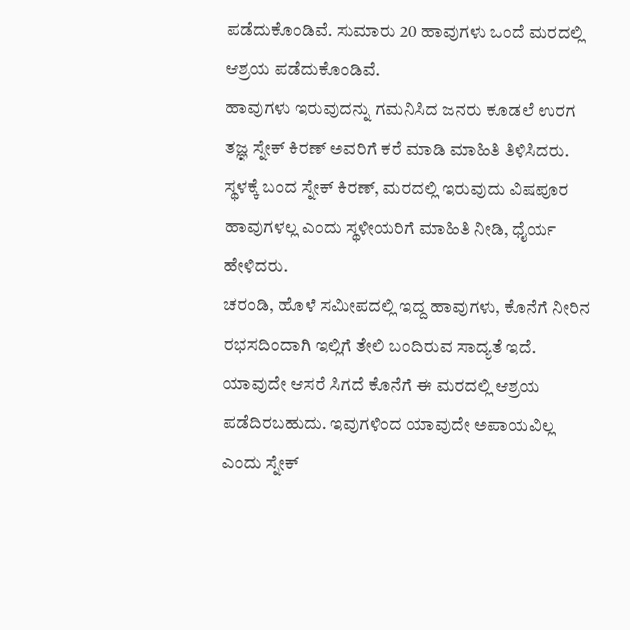ಪಡೆದುಕೊಂಡಿವೆ. ಸುಮಾರು 20 ಹಾವುಗಳು ಒಂದೆ ಮರದಲ್ಲಿ ಆಶ್ರಯ ಪಡೆದುಕೊಂಡಿವೆ.
ಹಾವುಗಳು ಇರುವುದನ್ನು ಗಮನಿಸಿದ ಜನರು ಕೂಡಲೆ ಉರಗ ತಜ್ಞ ಸ್ನೇಕ್ ಕಿರಣ್ ಅವರಿಗೆ ಕರೆ ಮಾಡಿ ಮಾಹಿತಿ ತಿಳಿಸಿದರು. ಸ್ಥಳಕ್ಕೆ ಬಂದ ಸ್ನೇಕ್ ಕಿರಣ್, ಮರದಲ್ಲಿ ಇರುವುದು ವಿಷಪೂರ ಹಾವುಗಳಲ್ಲ ಎಂದು ಸ್ಥಳೀಯರಿಗೆ ಮಾಹಿತಿ ನೀಡಿ, ಧೈರ್ಯ ಹೇಳಿದರು.
ಚರಂಡಿ, ಹೊಳೆ ಸಮೀಪದಲ್ಲಿ ಇದ್ದ ಹಾವುಗಳು, ಕೊನೆಗೆ ನೀರಿನ ರಭಸದಿಂದಾಗಿ ಇಲ್ಲಿಗೆ ತೇಲಿ ಬಂದಿರುವ ಸಾದ್ಯತೆ ಇದೆ. ಯಾವುದೇ ಆಸರೆ ಸಿಗದೆ ಕೊನೆಗೆ ಈ ಮರದಲ್ಲಿ ಆಶ್ರಯ ಪಡೆದಿರಬಹುದು. ಇವುಗಳಿಂದ ಯಾವುದೇ ಅಪಾಯವಿಲ್ಲ ಎಂದು ಸ್ನೇಕ್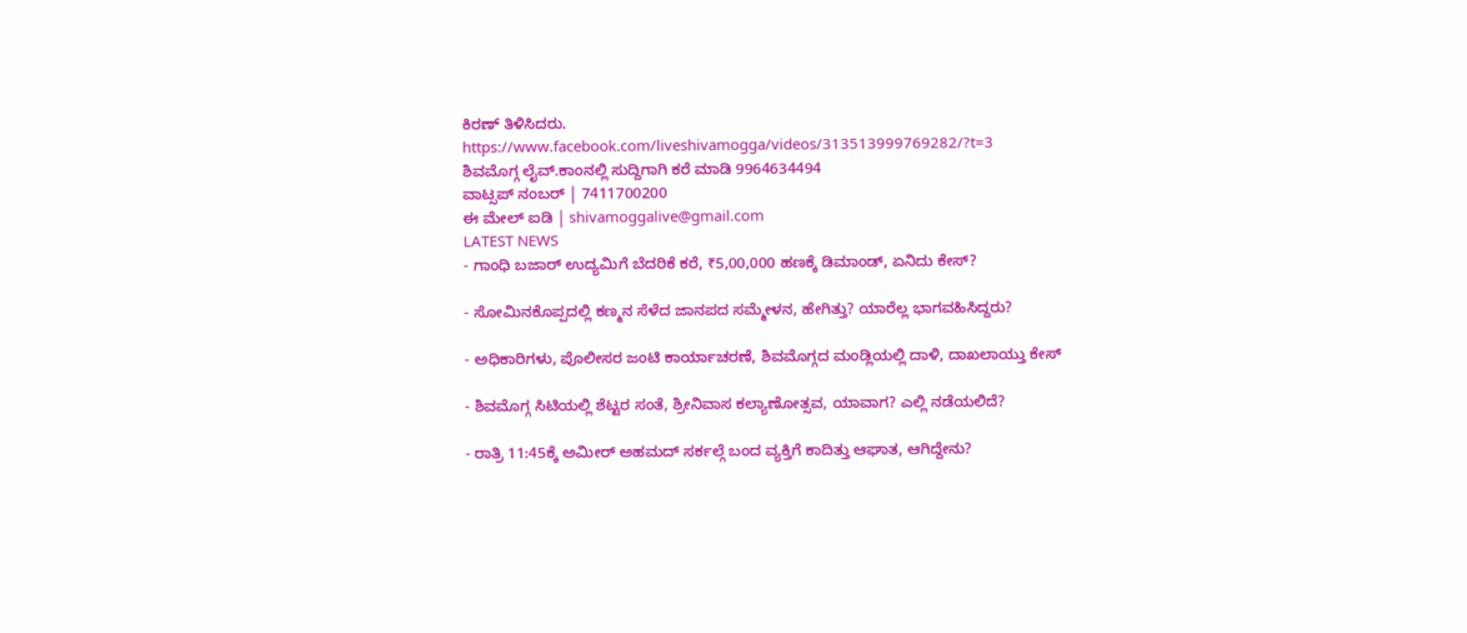ಕಿರಣ್ ತಿಳಿಸಿದರು.
https://www.facebook.com/liveshivamogga/videos/313513999769282/?t=3
ಶಿವಮೊಗ್ಗ ಲೈವ್.ಕಾಂನಲ್ಲಿ ಸುದ್ದಿಗಾಗಿ ಕರೆ ಮಾಡಿ 9964634494
ವಾಟ್ಸಪ್ ನಂಬರ್ | 7411700200
ಈ ಮೇಲ್ ಐಡಿ | shivamoggalive@gmail.com
LATEST NEWS
- ಗಾಂಧಿ ಬಜಾರ್ ಉದ್ಯಮಿಗೆ ಬೆದರಿಕೆ ಕರೆ, ₹5,00,000 ಹಣಕ್ಕೆ ಡಿಮಾಂಡ್, ಏನಿದು ಕೇಸ್?

- ಸೋಮಿನಕೊಪ್ಪದಲ್ಲಿ ಕಣ್ಮನ ಸೆಳೆದ ಜಾನಪದ ಸಮ್ಮೇಳನ, ಹೇಗಿತ್ತು? ಯಾರೆಲ್ಲ ಭಾಗವಹಿಸಿದ್ದರು?

- ಅಧಿಕಾರಿಗಳು, ಪೊಲೀಸರ ಜಂಟಿ ಕಾರ್ಯಾಚರಣೆ, ಶಿವಮೊಗ್ಗದ ಮಂಡ್ಲಿಯಲ್ಲಿ ದಾಳಿ, ದಾಖಲಾಯ್ತು ಕೇಸ್

- ಶಿವಮೊಗ್ಗ ಸಿಟಿಯಲ್ಲಿ ಶೆಟ್ಟರ ಸಂತೆ, ಶ್ರೀನಿವಾಸ ಕಲ್ಯಾಣೋತ್ಸವ, ಯಾವಾಗ? ಎಲ್ಲಿ ನಡೆಯಲಿದೆ?

- ರಾತ್ರಿ 11:45ಕ್ಕೆ ಅಮೀರ್ ಅಹಮದ್ ಸರ್ಕಲ್ಗೆ ಬಂದ ವ್ಯಕ್ತಿಗೆ ಕಾದಿತ್ತು ಆಘಾತ, ಆಗಿದ್ದೇನು?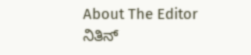About The Editor
ನಿತಿನ್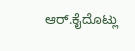ಆರ್.ಕೈದೊಟ್ಲು